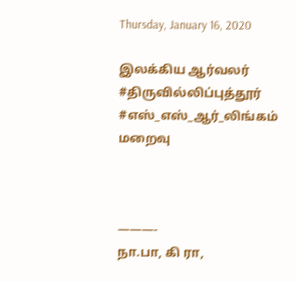Thursday, January 16, 2020

இலக்கிய ஆர்வலர் #திருவில்லிப்புத்தூர் #எஸ்_எஸ்_ஆர்_லிங்கம் மறைவு



———-
நா.பா, கி ரா,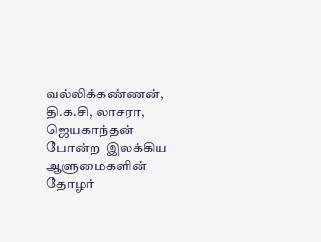வல்லிக்கண்ணன், தி.க.சி, லாசரா, ஜெயகாந்தன் போன்ற  இலக்கிய ஆளுமைகளின் தோழர்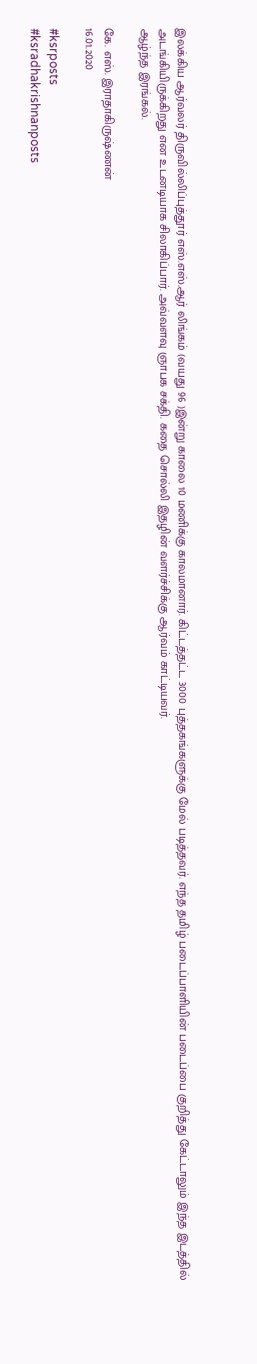இலக்கிய ஆர்வலர் திருவில்லிப்புத்தூர் எஸ்.எஸ்.ஆர் லிங்கம் (வயது 96 )இன்று காலை 10 மணிக்கு காலமானார். கிட்டத்தட்ட 3000 புத்தகங்களுக்கு மேல் படித்தவர். எந்த தமிழ் படைப்பாளியின் படைப்பை குறித்து கேட்டாலும் இந்த இடத்தில் அடங்கியிருக்கிறது என உடனடியாக சிலாகிப்பார். அவ்வளவு ஞாபக சக்தி. கதை சொல்லி இதழின் வளர்ச்சிக்கு ஆர்வம் காட்டியவர்.
ஆழ்ந்த இரங்கல்.

கே. எஸ். இராதாகிருஷ்ணன்
16.01.2020

#ksrposts
#ksradhakrishnanposts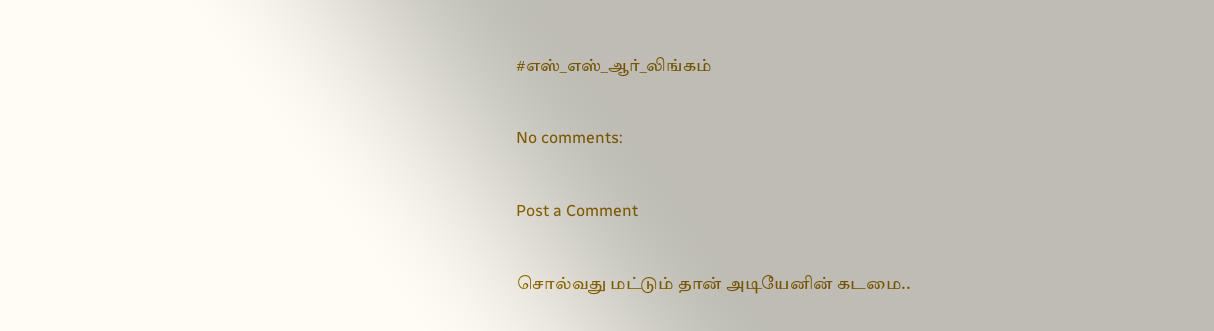#எஸ்_எஸ்_ஆர்_லிங்கம்

No comments:

Post a Comment

சொல்வது மட்டும் தான் அடியேனின் கடமை..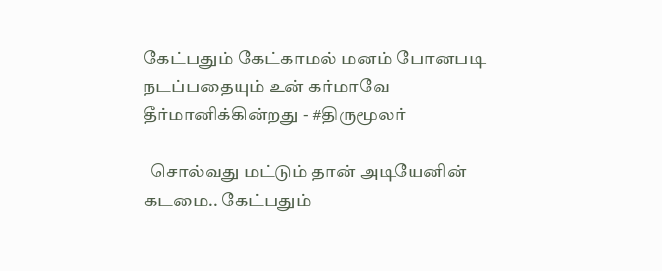கேட்பதும் கேட்காமல் மனம் போனபடி நடப்பதையும் உன் கர்மாவே தீர்மானிக்கின்றது - #திருமூலர்

  சொல்வது மட்டும் தான் அடியேனின் கடமை.. கேட்பதும்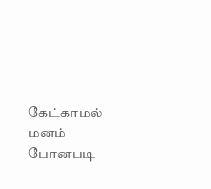கேட்காமல் மனம் போனபடி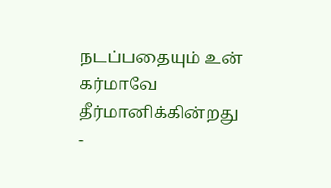நடப்பதையும் உன் கர்மாவே தீர்மானிக்கின்றது -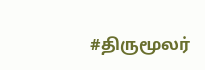#திருமூலர்